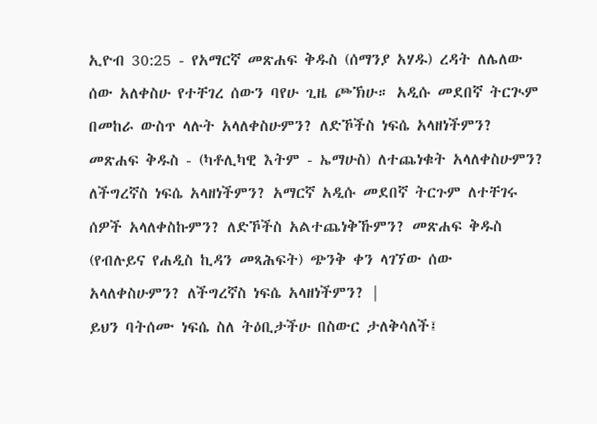ኢዮብ 30:25 - የአማርኛ መጽሐፍ ቅዱስ (ሰማንያ አሃዱ) ረዳት ለሌለው ሰው አለቀስሁ የተቸገረ ሰውን ባየሁ ጊዜ ጮኽሁ። አዲሱ መደበኛ ትርጒም በመከራ ውስጥ ላሉት አላለቀስሁምን? ለድኾችስ ነፍሴ አላዘነችምን? መጽሐፍ ቅዱስ - (ካቶሊካዊ እትም - ኤማሁስ) ለተጨነቁት አላለቀስሁምን? ለችግረኛስ ነፍሴ አላዘነችምን? አማርኛ አዲሱ መደበኛ ትርጉም ለተቸገሩ ሰዎች አላለቀስኩምን? ለድኾችስ አልተጨነቅኹምን? መጽሐፍ ቅዱስ (የብሉይና የሐዲስ ኪዳን መጻሕፍት) ጭንቅ ቀን ላገኘው ሰው አላለቀስሁምን? ለችግረኛስ ነፍሴ አላዘነችምን? |
ይህን ባትሰሙ ነፍሴ ስለ ትዕቢታችሁ በስውር ታለቅሳለች፤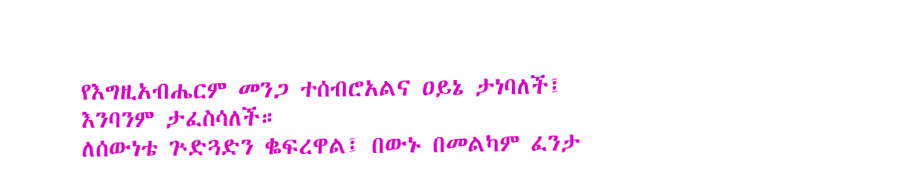የእግዚአብሔርም መንጋ ተሰብሮአልና ዐይኔ ታነባለች፤ እንባንም ታፈስሳለች።
ለሰውነቴ ጕድጓድን ቈፍረዋል፤ በውኑ በመልካም ፈንታ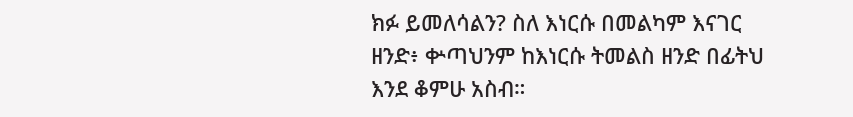ክፉ ይመለሳልን? ስለ እነርሱ በመልካም እናገር ዘንድ፥ ቍጣህንም ከእነርሱ ትመልስ ዘንድ በፊትህ እንደ ቆምሁ አስብ።